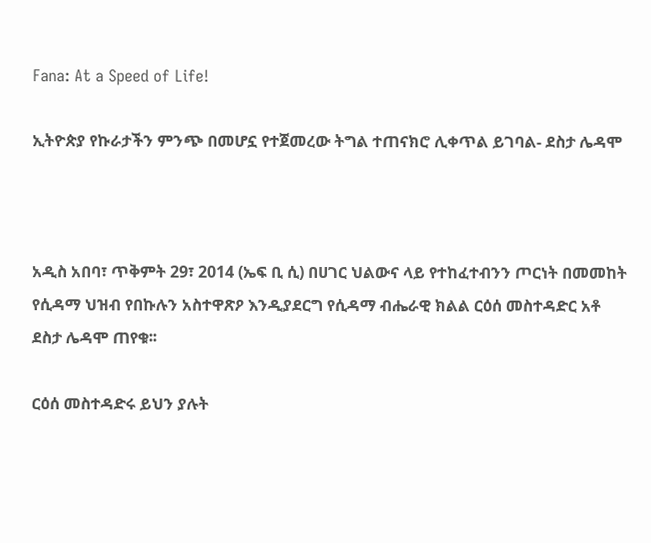Fana: At a Speed of Life!

ኢትዮጵያ የኩራታችን ምንጭ በመሆኗ የተጀመረው ትግል ተጠናክሮ ሊቀጥል ይገባል- ደስታ ሌዳሞ



አዲስ አበባ፣ ጥቅምት 29፣ 2014 (ኤፍ ቢ ሲ) በሀገር ህልውና ላይ የተከፈተብንን ጦርነት በመመከት የሲዳማ ህዝብ የበኩሉን አስተዋጽዖ እንዲያደርግ የሲዳማ ብሔራዊ ክልል ርዕሰ መስተዳድር አቶ ደስታ ሌዳሞ ጠየቁ፡፡

ርዕሰ መስተዳድሩ ይህን ያሉት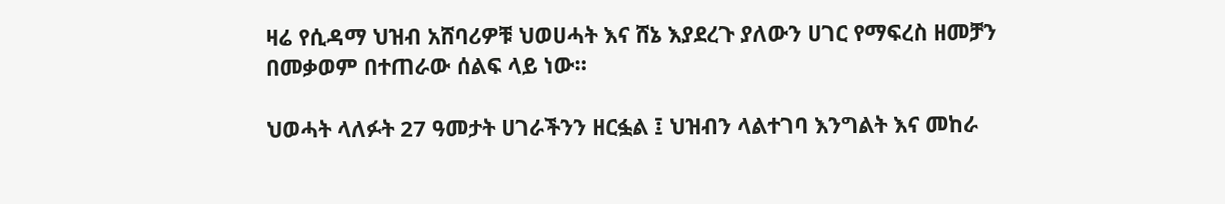ዛሬ የሲዳማ ህዝብ አሸባሪዎቹ ህወሀሓት እና ሸኔ እያደረጉ ያለውን ሀገር የማፍረስ ዘመቻን በመቃወም በተጠራው ሰልፍ ላይ ነው።

ህወሓት ላለፉት 27 ዓመታት ሀገራችንን ዘርፏል ፤ ህዝብን ላልተገባ እንግልት እና መከራ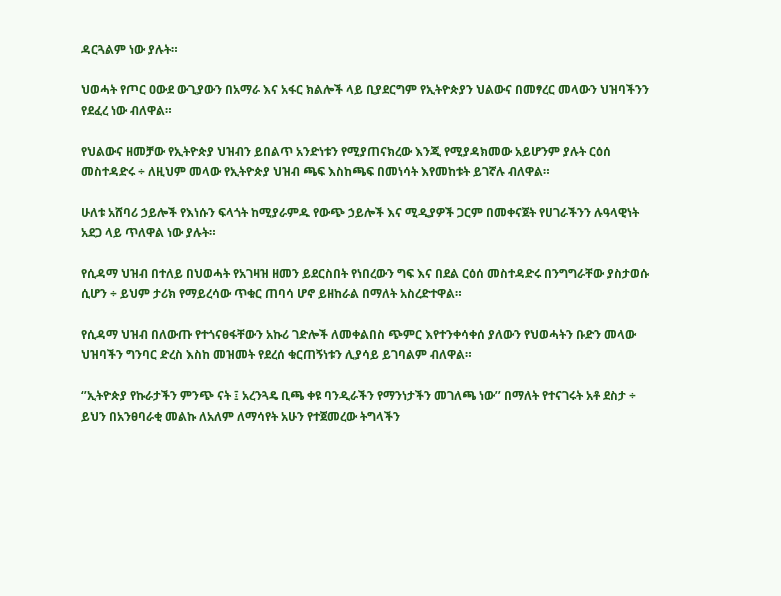ዳርጓልም ነው ያሉት።

ህወሓት የጦር ዐውደ ውጊያውን በአማራ እና አፋር ክልሎች ላይ ቢያደርግም የኢትዮጵያን ህልውና በመፃረር መላውን ህዝባችንን የደፈረ ነው ብለዋል።

የህልውና ዘመቻው የኢትዮጵያ ህዝብን ይበልጥ አንድነቱን የሚያጠናክረው እንጂ የሚያዳክመው አይሆንም ያሉት ርዕሰ መስተዳድሩ ÷ ለዚህም መላው የኢትዮጵያ ህዝብ ጫፍ እስከጫፍ በመነሳት እየመከቱት ይገኛሉ ብለዋል።

ሁለቱ አሸባሪ ኃይሎች የእነሱን ፍላጎት ከሚያራምዱ የውጭ ኃይሎች እና ሚዲያዎች ጋርም በመቀናጀት የሀገራችንን ሉዓላዊነት አደጋ ላይ ጥለዋል ነው ያሉት።

የሲዳማ ህዝብ በተለይ በህወሓት የአገዛዝ ዘመን ይደርስበት የነበረውን ግፍ እና በደል ርዕሰ መስተዳድሩ በንግግራቸው ያስታወሱ ሲሆን ÷ ይህም ታሪክ የማይረሳው ጥቁር ጠባሳ ሆኖ ይዘከራል በማለት አስረድተዋል።

የሲዳማ ህዝብ በለውጡ የተጎናፀፋቸውን አኩሪ ገድሎች ለመቀልበስ ጭምር እየተንቀሳቀሰ ያለውን የህወሓትን ቡድን መላው ህዝባችን ግንባር ድረስ እስከ መዝመት የደረሰ ቁርጠኝነቱን ሊያሳይ ይገባልም ብለዋል።

‘’ኢትዮጵያ የኩራታችን ምንጭ ናት ፤ አረንጓዴ ቢጫ ቀዩ ባንዲራችን የማንነታችን መገለጫ ነው’’ በማለት የተናገሩት አቶ ደስታ ÷ ይህን በአንፀባራቂ መልኩ ለአለም ለማሳየት አሁን የተጀመረው ትግላችን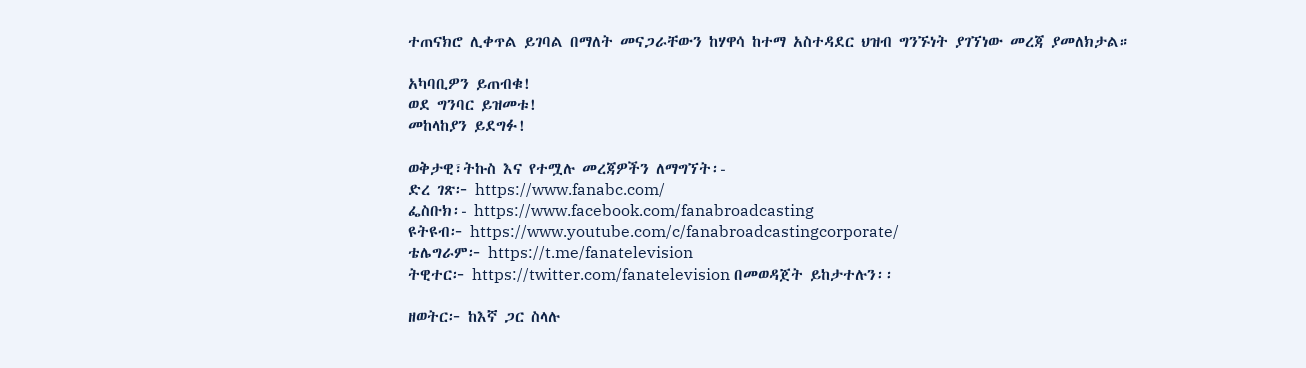ተጠናክሮ ሊቀጥል ይገባል በማለት መናጋራቸውን ከሃዋሳ ከተማ አስተዳደር ህዝብ ግንኙነት ያገኘነው መረጃ ያመለክታል።

አካባቢዎን ይጠብቁ!
ወደ ግንባር ይዝመቱ!
መከላከያን ይደግፉ!

ወቅታዊ፣ትኩስ እና የተሟሉ መረጃዎችን ለማግኘት፡-
ድረ ገጽ፦ https://www.fanabc.com/
ፌስቡክ፡- https://www.facebook.com/fanabroadcasting
ዩትዩብ፦ https://www.youtube.com/c/fanabroadcastingcorporate/
ቴሌግራም፦ https://t.me/fanatelevision
ትዊተር፦ https://twitter.com/fanatelevision በመወዳጀት ይከታተሉን፡፡

ዘወትር፦ ከእኛ ጋር ስላሉ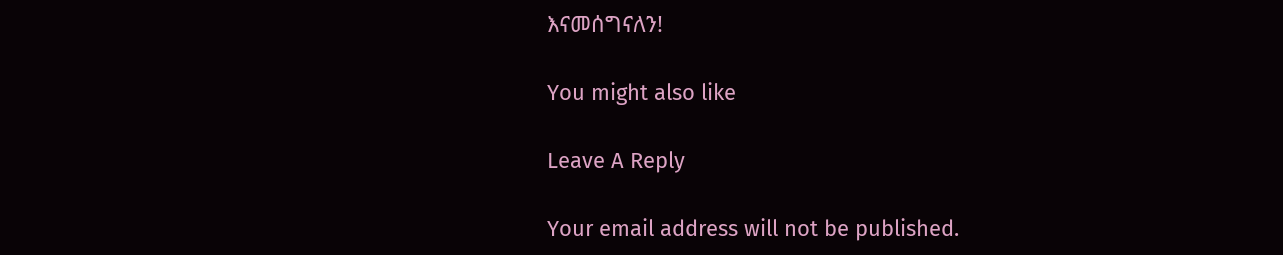እናመሰግናለን!

You might also like

Leave A Reply

Your email address will not be published.